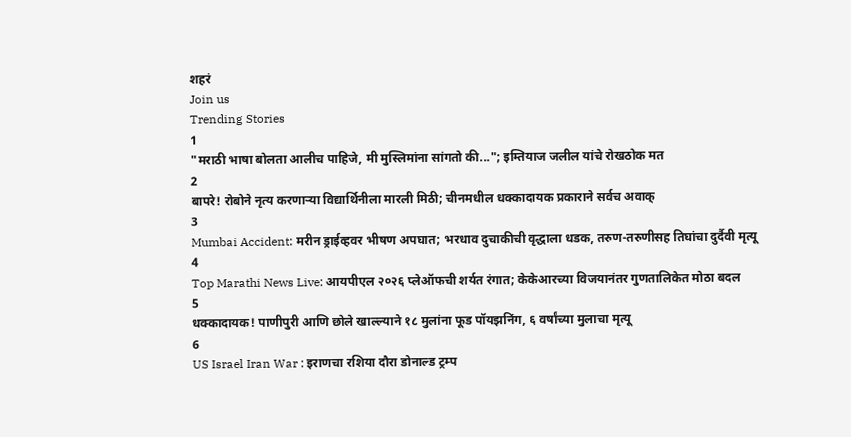शहरं
Join us
Trending Stories
1
"मराठी भाषा बोलता आलीच पाहिजे, मी मुस्लिमांना सांगतो की..."; इम्तियाज जलील यांचे रोखठोक मत
2
बापरे! रोबोने नृत्य करणाऱ्या विद्यार्थिनीला मारली मिठी; चीनमधील धक्कादायक प्रकाराने सर्वच अवाक्
3
Mumbai Accident: मरीन ड्राईव्हवर भीषण अपघात; भरधाव दुचाकीची वृद्धाला धडक, तरुण-तरुणीसह तिघांचा दुर्दैवी मृत्यू
4
Top Marathi News Live: आयपीएल २०२६ प्लेऑफची शर्यत रंगात; केकेआरच्या विजयानंतर गुणतालिकेत मोठा बदल
5
धक्कादायक! पाणीपुरी आणि छोले खाल्ल्याने १८ मुलांना फूड पॉयझनिंग, ६ वर्षांच्या मुलाचा मृत्यू
6
US Israel Iran War : इराणचा रशिया दौरा डोनाल्ड ट्रम्प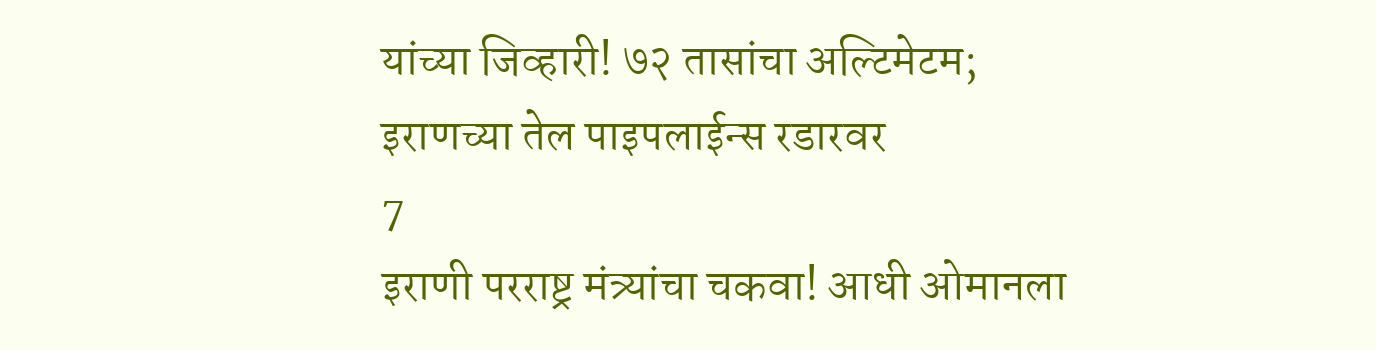यांच्या जिव्हारी! ७२ तासांचा अल्टिमेटम; इराणच्या तेल पाइपलाईन्स रडारवर
7
इराणी परराष्ट्र मंत्र्यांचा चकवा! आधी ओमानला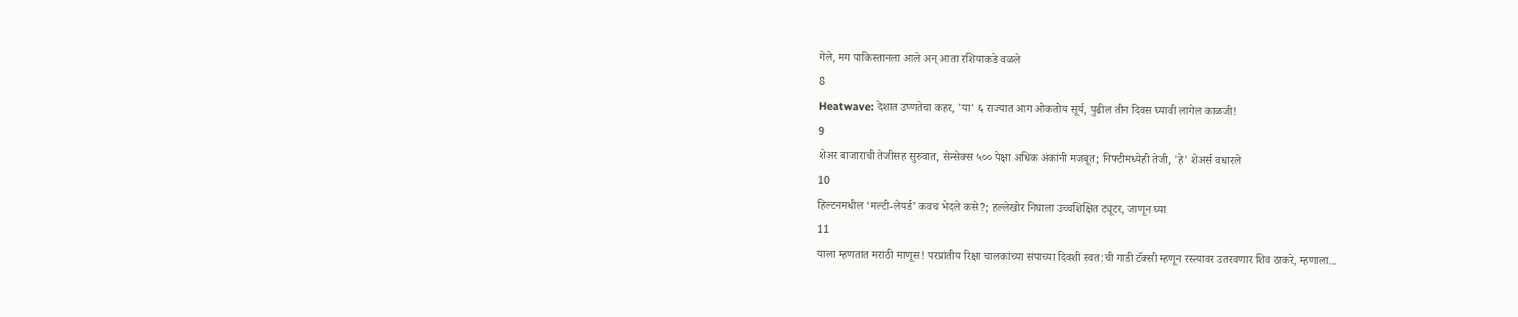गेले, मग पाकिस्तानला आले अन् आता रशियाकडे वळले
8
Heatwave: देशात उष्णतेचा कहर, 'या' ६ राज्यात आग ओकतोय सूर्य, पुढील तीन दिवस घ्यावी लागेल काळजी!
9
शेअर बाजाराची तेजीसह सुरुवात, सेन्सेक्स ५०० पेक्षा अधिक अंकांनी मजबूत; निफ्टीमध्येही तेजी, 'हे' शेअर्स वधारले
10
हिल्टनमधील ‘मल्टी-लेयर्ड’ कवच भेदले कसे?; हल्लेखोर निघाला उच्चशिक्षित ट्यूटर, जाणून घ्या
11
याला म्हणतात मराठी माणूस! परप्रांतीय रिक्षा चालकांच्या संपाच्या दिवशी स्वत:ची गाडी टॅक्सी म्हणून रस्त्यावर उतरवणार शिव ठाकरे, म्हणाला...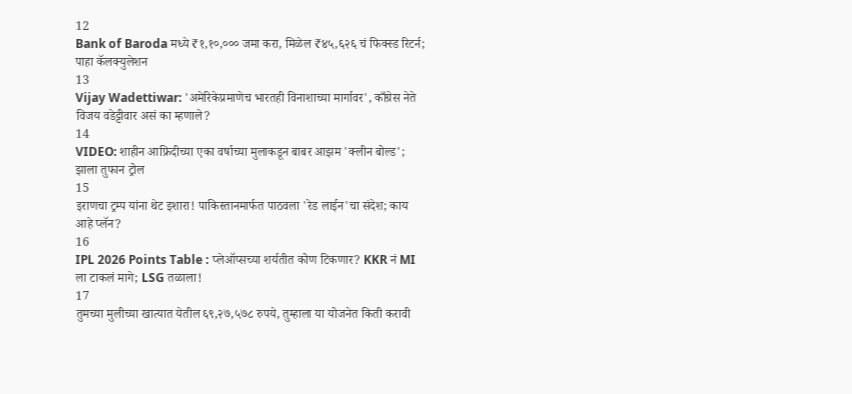12
Bank of Baroda मध्ये ₹१,१०,००० जमा करा, मिळेल ₹४५,६२६ चं फिक्स्ड रिटर्न; पाहा कॅलक्युलेशन
13
Vijay Wadettiwar: 'अमेरिकेप्रमाणेच भारतही विनाशाच्या मार्गावर', काँग्रेस नेते विजय वडेट्टीवार असं का म्हणाले?
14
VIDEO: शाहीन आफ्रिदीच्या एका वर्षाच्या मुलाकडून बाबर आझम 'क्लीन बोल्ड'; झाला तुफान ट्रोल
15
इराणचा ट्रम्प यांना थेट इशारा! पाकिस्तानमार्फत पाठवला 'रेड लाईन'चा संदेश; काय आहे प्लॅन?
16
IPL 2026 Points Table : प्लेऑप्सच्या शर्यतीत कोण टिकणार? KKR नं MI ला टाकलं मागे; LSG तळाला!
17
तुमच्या मुलीच्या खात्यात येतील ६९,२७,५७८ रुपये, तुम्हाला या योजनेत किती करावी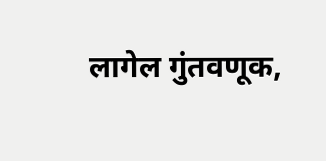लागेल गुंतवणूक,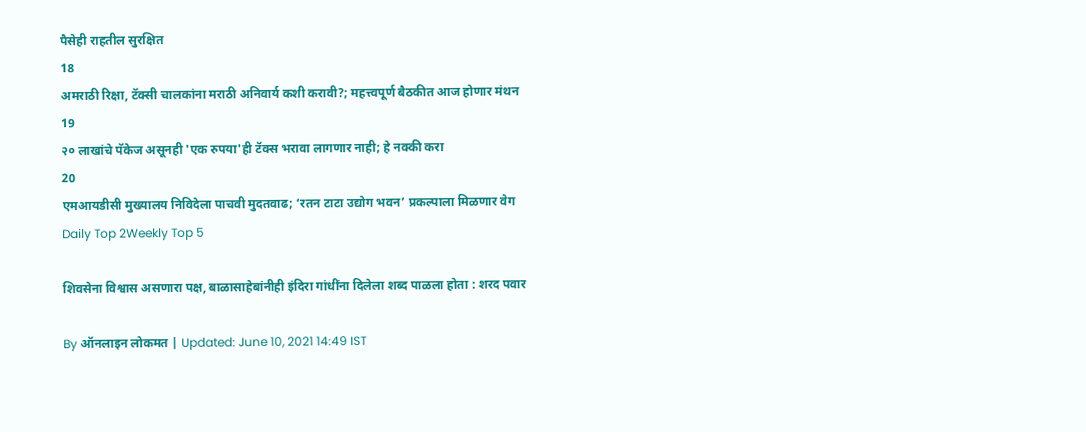पैसेही राहतील सुरक्षित
18
अमराठी रिक्षा, टॅक्सी चालकांना मराठी अनिवार्य कशी करावी?; महत्त्वपूर्ण बैठकीत आज होणार मंथन
19
२० लाखांचे पॅकेज असूनही 'एक रुपया'ही टॅक्स भरावा लागणार नाही; हे नक्की करा
20
एमआयडीसी मुख्यालय निविदेला पाचवी मुदतवाढ; ‘रतन टाटा उद्योग भवन’ प्रकल्पाला मिळणार वेग
Daily Top 2Weekly Top 5

शिवसेना विश्वास असणारा पक्ष, बाळासाहेबांनीही इंदिरा गांधींना दिलेला शब्द पाळला होता : शरद पवार

By ऑनलाइन लोकमत | Updated: June 10, 2021 14:49 IST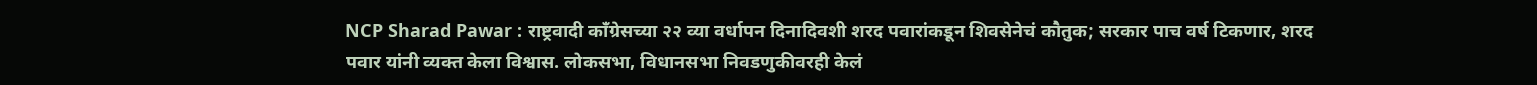NCP Sharad Pawar : राष्ट्रवादी काँग्रेसच्या २२ व्या वर्धापन दिनादिवशी शरद पवारांकडून शिवसेनेचं कौतुक; सरकार पाच वर्ष टिकणार, शरद पवार यांनी व्यक्त केला विश्वास. लोकसभा, विधानसभा निवडणुकीवरही केलं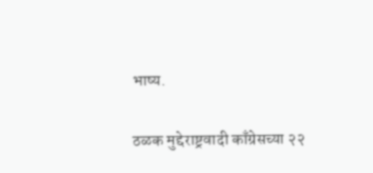भाष्य.

ठळक मुद्देराष्ट्रवादी काँग्रेसच्या २२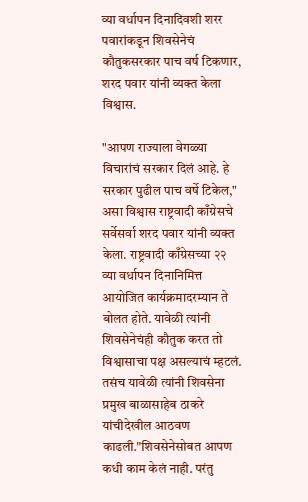व्या वर्धापन दिनादिवशी शरर पवारांकडून शिवसेनेचं कौतुकसरकार पाच वर्ष टिकणार, शरद पवार यांनी व्यक्त केला विश्वास.

"आपण राज्याला वेगळ्या विचारांचं सरकार दिलं आहे. हे सरकार पुढील पाच वर्षे टिकेल," असा विश्वास राष्ट्रवादी काँग्रेसचे सर्वेसर्वा शरद पवार यांनी व्यक्त केला. राष्ट्रवादी काँग्रेसच्या २२ व्या वर्धापन दिनानिमित्त आयोजित कार्यक्रमादरम्यान ते बोलत होते. यावेळी त्यांनी शिवसेनेचंही कौतुक करत तो विश्वासाचा पक्ष असल्याचं म्हटलं. तसंच यावेळी त्यांनी शिवसेना प्रमुख बाळासाहेब ठाकरे यांचीदेखील आठवण काढली."शिवसेनेसोबत आपण कधी काम केलं नाही. परंतु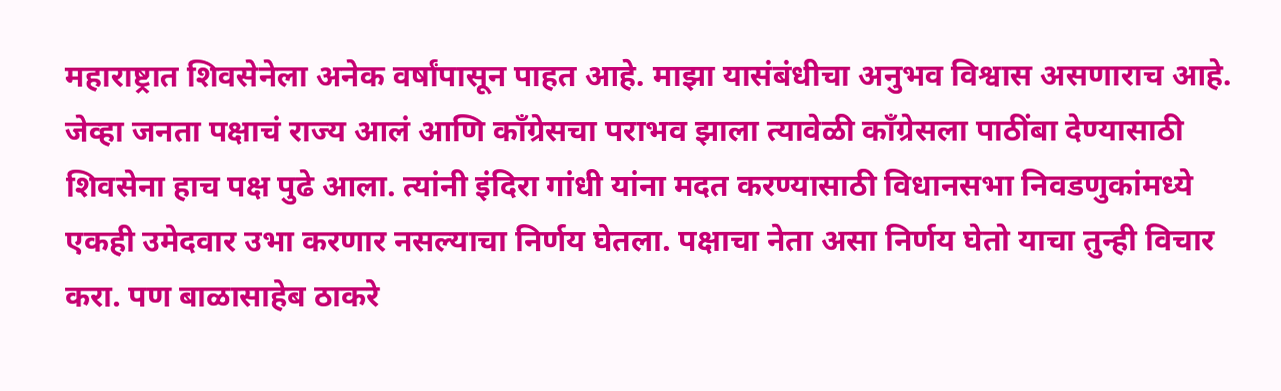महाराष्ट्रात शिवसेनेला अनेक वर्षांपासून पाहत आहे. माझा यासंबंधीचा अनुभव विश्वास असणाराच आहे. जेव्हा जनता पक्षाचं राज्य आलं आणि काँग्रेसचा पराभव झाला त्यावेळी काँग्रेसला पाठींबा देण्यासाठी शिवसेना हाच पक्ष पुढे आला. त्यांनी इंदिरा गांधी यांना मदत करण्यासाठी विधानसभा निवडणुकांमध्ये एकही उमेदवार उभा करणार नसल्याचा निर्णय घेतला. पक्षाचा नेता असा निर्णय घेतो याचा तुन्ही विचार करा. पण बाळासाहेब ठाकरे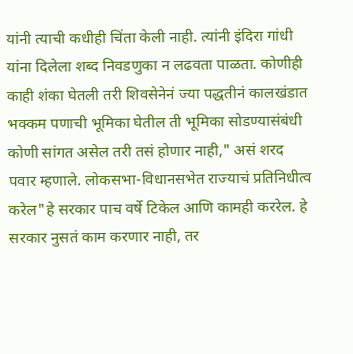यांनी त्याची कधीही चिंता केली नाही. त्यांनी इंदिरा गांधी यांना दिलेला शब्द निवडणुका न लढवता पाळता. कोणीही काही शंका घेतली तरी शिवसेनेनं ज्या पद्धतीनं कालखंडात भक्कम पणाची भूमिका घेतील ती भूमिका सोडण्यासंबंधी कोणी सांगत असेल तरी तसं होणार नाही," असं शरद पवार म्हणाले. लोकसभा-विधानसभेत राज्याचं प्रतिनिधीत्व करेल"हे सरकार पाच वर्षे टिकेल आणि कामही कररेल. हे सरकार नुसतं काम करणार नाही, तर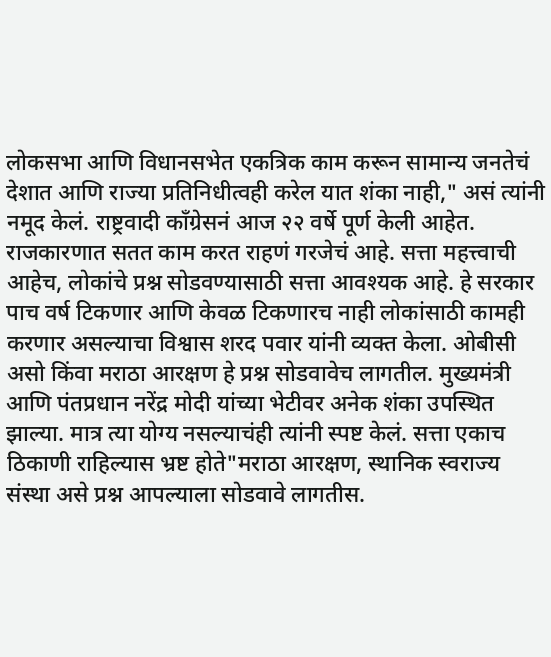लोकसभा आणि विधानसभेत एकत्रिक काम करून सामान्य जनतेचं देशात आणि राज्या प्रतिनिधीत्वही करेल यात शंका नाही," असं त्यांनी नमूद केलं. राष्ट्रवादी काँग्रेसनं आज २२ वर्षे पूर्ण केली आहेत. राजकारणात सतत काम करत राहणं गरजेचं आहे. सत्ता महत्त्वाची आहेच, लोकांचे प्रश्न सोडवण्यासाठी सत्ता आवश्यक आहे. हे सरकार पाच वर्ष टिकणार आणि केवळ टिकणारच नाही लोकांसाठी कामही करणार असल्याचा विश्वास शरद पवार यांनी व्यक्त केला. ओबीसी असो किंवा मराठा आरक्षण हे प्रश्न सोडवावेच लागतील. मुख्यमंत्री आणि पंतप्रधान नरेंद्र मोदी यांच्या भेटीवर अनेक शंका उपस्थित झाल्या. मात्र त्या योग्य नसल्याचंही त्यांनी स्पष्ट केलं. सत्ता एकाच ठिकाणी राहिल्यास भ्रष्ट होते"मराठा आरक्षण, स्थानिक स्वराज्य संस्था असे प्रश्न आपल्याला सोडवावे लागतीस.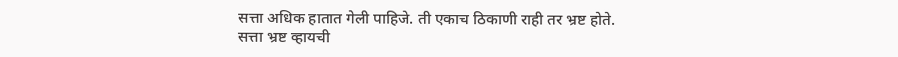सत्ता अधिक हातात गेली पाहिजे. ती एकाच ठिकाणी राही तर भ्रष्ट होते. सत्ता भ्रष्ट व्हायची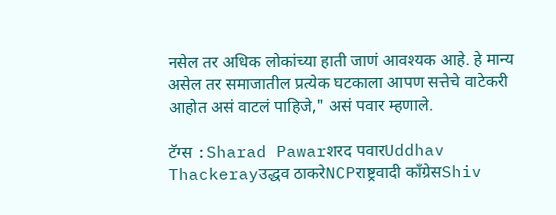नसेल तर अधिक लोकांच्या हाती जाणं आवश्यक आहे. हे मान्य असेल तर समाजातील प्रत्येक घटकाला आपण सत्तेचे वाटेकरी आहोत असं वाटलं पाहिजे," असं पवार म्हणाले.

टॅग्स :Sharad Pawarशरद पवारUddhav Thackerayउद्धव ठाकरेNCPराष्ट्रवादी काँग्रेसShiv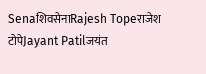SenaशिवसेनाRajesh Topeराजेश टोपेJayant Patilजयंत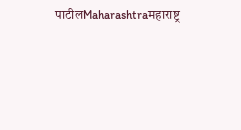पाटीलMaharashtraमहाराष्ट्र